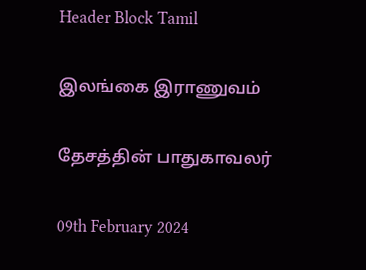Header Block Tamil

இலங்கை இராணுவம்

தேசத்தின் பாதுகாவலர்

09th February 2024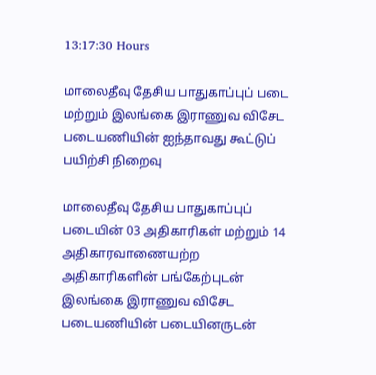13:17:30 Hours

மாலைதீவு தேசிய பாதுகாப்புப் படை மற்றும் இலங்கை இராணுவ விசேட படையணியின் ஐந்தாவது கூட்டுப் பயிற்சி நிறைவு

மாலைதீவு தேசிய பாதுகாப்புப் படையின் 03 அதிகாரிகள் மற்றும் 14 அதிகாரவாணையற்ற அதிகாரிகளின் பங்கேற்புடன் இலங்கை இராணுவ விசேட படையணியின் படையினருடன்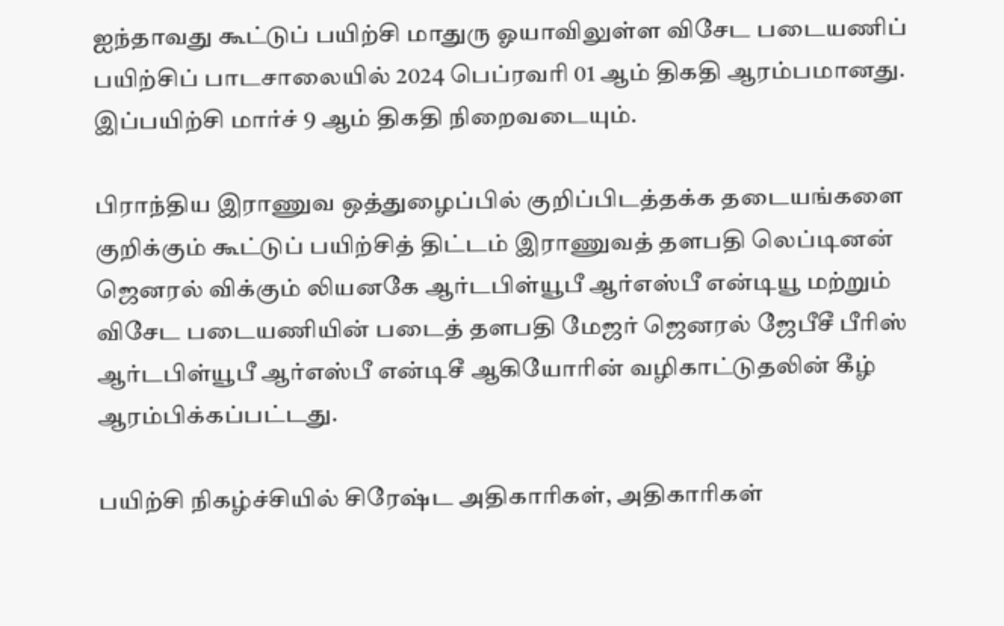ஐந்தாவது கூட்டுப் பயிற்சி மாதுரு ஓயாவிலுள்ள விசேட படையணிப் பயிற்சிப் பாடசாலையில் 2024 பெப்ரவரி 01 ஆம் திகதி ஆரம்பமானது. இப்பயிற்சி மார்ச் 9 ஆம் திகதி நிறைவடையும்.

பிராந்திய இராணுவ ஒத்துழைப்பில் குறிப்பிடத்தக்க தடையங்களை குறிக்கும் கூட்டுப் பயிற்சித் திட்டம் இராணுவத் தளபதி லெப்டினன் ஜெனரல் விக்கும் லியனகே ஆர்டபிள்யூபீ ஆர்எஸ்பீ என்டியூ மற்றும் விசேட படையணியின் படைத் தளபதி மேஜர் ஜெனரல் ஜேபீசீ பீரிஸ் ஆர்டபிள்யூபீ ஆர்எஸ்பீ என்டிசீ ஆகியோரின் வழிகாட்டுதலின் கீழ் ஆரம்பிக்கப்பட்டது.

பயிற்சி நிகழ்ச்சியில் சிரேஷ்ட அதிகாரிகள், அதிகாரிகள்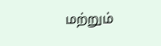மற்றும்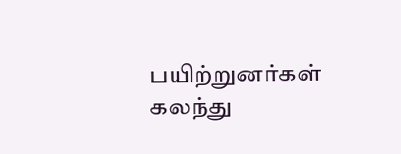பயிற்றுனர்கள் கலந்து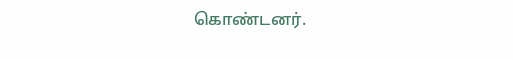கொண்டனர்.